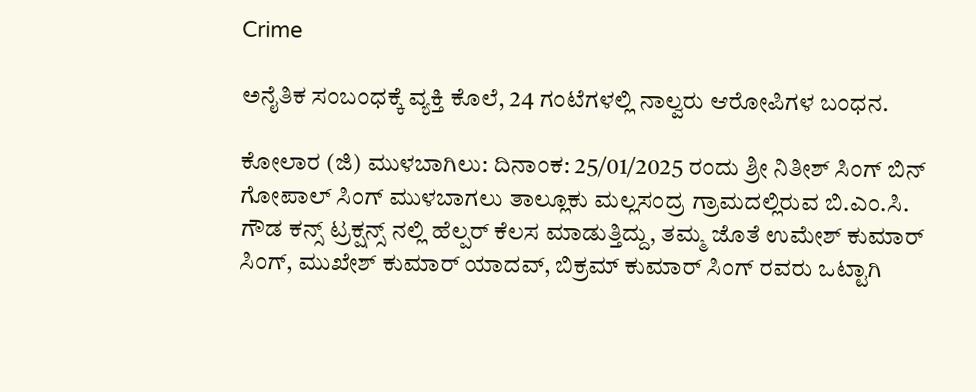Crime

ಅನೈತಿಕ ಸಂಬಂಧಕ್ಕೆ ವ್ಯಕ್ತಿ ಕೊಲೆ, 24 ಗಂಟೆಗಳಲ್ಲಿ ನಾಲ್ವರು ಆರೋಪಿಗಳ ಬಂಧನ.

ಕೋಲಾರ (ಜಿ) ಮುಳಬಾಗಿಲು: ದಿನಾಂಕ: 25/01/2025 ರಂದು ಶ್ರೀ ನಿತೀಶ್ ಸಿಂಗ್ ಬಿನ್ ಗೋಪಾಲ್ ಸಿಂಗ್ ಮುಳಬಾಗಲು ತಾಲ್ಲೂಕು ಮಲ್ಲಸಂದ್ರ ಗ್ರಾಮದಲ್ಲಿರುವ ಬಿ.ಎಂ.ಸಿ. ಗೌಡ ಕನ್ಸ್ ಟ್ರಕ್ಷನ್ಸ್ ನಲ್ಲಿ ಹೆಲ್ಪರ್ ಕೆಲಸ ಮಾಡುತ್ತಿದ್ದು, ತಮ್ಮ ಜೊತೆ ಉಮೇಶ್ ಕುಮಾರ್ ಸಿಂಗ್, ಮುಖೇಶ್ ಕುಮಾರ್ ಯಾದವ್, ಬಿಕ್ರಮ್ ಕುಮಾರ್ ಸಿಂಗ್ ರವರು ಒಟ್ಟಾಗಿ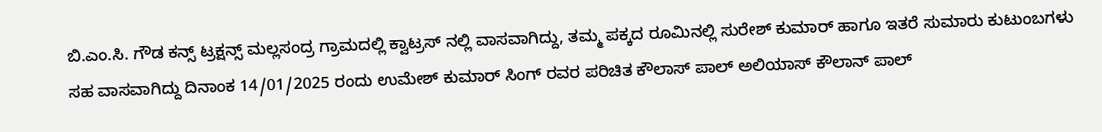ಬಿ.ಎಂ.ಸಿ. ಗೌಡ ಕನ್ಸ್ ಟ್ರಕ್ಷನ್ಸ್ ಮಲ್ಲಸಂದ್ರ ಗ್ರಾಮದಲ್ಲಿ ಕ್ವಾಟ್ರಸ್ ನಲ್ಲಿ ವಾಸವಾಗಿದ್ದು, ತಮ್ಮ ಪಕ್ಕದ ರೂಮಿನಲ್ಲಿ ಸುರೇಶ್ ಕುಮಾರ್ ಹಾಗೂ ಇತರೆ ಸುಮಾರು ಕುಟುಂಬಗಳು ಸಹ ವಾಸವಾಗಿದ್ದು ದಿನಾಂಕ 14/01/2025 ರಂದು ಉಮೇಶ್ ಕುಮಾರ್ ಸಿಂಗ್ ರವರ ಪರಿಚಿತ ಕೌಲಾಸ್ ಪಾಲ್ ಅಲಿಯಾಸ್ ಕೌಲಾನ್ ಪಾಲ್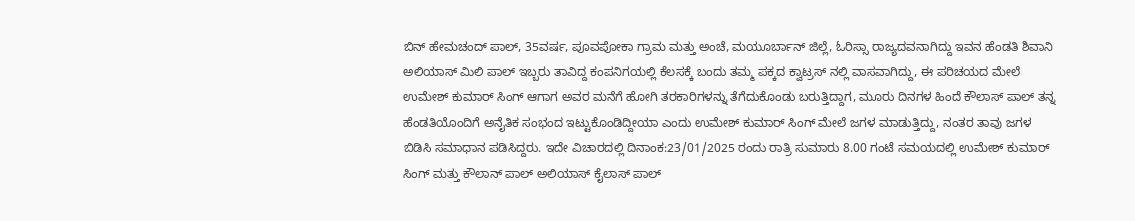ಬಿನ್ ಹೇಮಚಂದ್ ಪಾಲ್, 35ವರ್ಷ, ಪೂವಪೋಕಾ ಗ್ರಾಮ ಮತ್ತು ಅಂಚೆ, ಮಯೂರ್ಬಾನ್ ಜಿಲ್ಲೆ, ಓರಿಸ್ಸಾ ರಾಜ್ಯದವನಾಗಿದ್ದು ಇವನ ಹೆಂಡತಿ ಶಿವಾನಿ ಅಲಿಯಾಸ್ ಮಿಲಿ ಪಾಲ್ ಇಬ್ಬರು ತಾವಿದ್ದ ಕಂಪನಿಗಯಲ್ಲಿ ಕೆಲಸಕ್ಕೆ ಬಂದು ತಮ್ಮ ಪಕ್ಕದ ಕ್ವಾಟ್ರಸ್ ನಲ್ಲಿ ವಾಸವಾಗಿದ್ದು, ಈ ಪರಿಚಯದ ಮೇಲೆ ಉಮೇಶ್ ಕುಮಾರ್ ಸಿಂಗ್ ಆಗಾಗ ಅವರ ಮನೆಗೆ ಹೋಗಿ ತರಕಾರಿಗಳನ್ನು ತೆಗೆದುಕೊಂಡು ಬರುತ್ತಿದ್ದಾಗ, ಮೂರು ದಿನಗಳ ಹಿಂದೆ ಕೌಲಾಸ್ ಪಾಲ್ ತನ್ನ ಹೆಂಡತಿಯೊಂದಿಗೆ ಅನೈತಿಕ ಸಂಭಂದ ಇಟ್ಟುಕೊಂಡಿದ್ದೀಯಾ ಎಂದು ಉಮೇಶ್ ಕುಮಾರ್ ಸಿಂಗ್ ಮೇಲೆ ಜಗಳ ಮಾಡುತ್ತಿದ್ದು, ನಂತರ ತಾವು ಜಗಳ ಬಿಡಿಸಿ ಸಮಾಧಾನ ಪಡಿಸಿದ್ದರು. ಇದೇ ವಿಚಾರದಲ್ಲಿ ದಿನಾಂಕ:23/01/2025 ರಂದು ರಾತ್ರಿ ಸುಮಾರು 8.00 ಗಂಟೆ ಸಮಯದಲ್ಲಿ ಉಮೇಶ್ ಕುಮಾರ್ ಸಿಂಗ್ ಮತ್ತು ಕೌಲಾನ್ ಪಾಲ್ ಅಲಿಯಾಸ್ ಕೈಲಾಸ್ ಪಾಲ್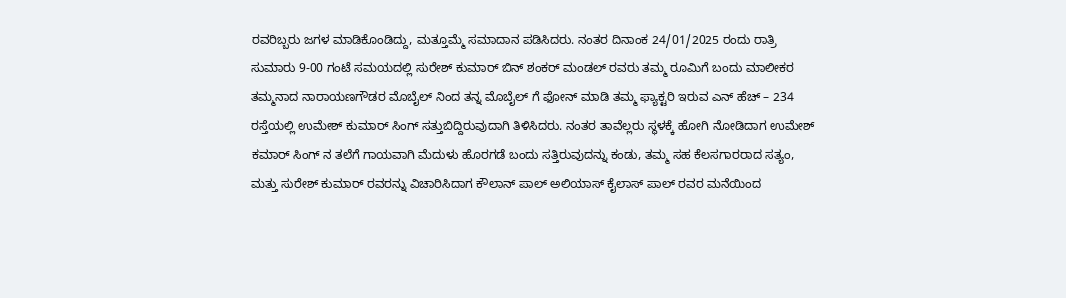ರವರಿಬ್ಬರು ಜಗಳ ಮಾಡಿಕೊಂಡಿದ್ದು, ಮತ್ತೂಮ್ಮೆ ಸಮಾದಾನ ಪಡಿಸಿದರು. ನಂತರ ದಿನಾಂಕ 24/01/2025 ರಂದು ರಾತ್ರಿ ಸುಮಾರು 9-00 ಗಂಟೆ ಸಮಯದಲ್ಲಿ ಸುರೇಶ್ ಕುಮಾರ್ ಬಿನ್ ಶಂಕರ್ ಮಂಡಲ್ ರವರು ತಮ್ಮ ರೂಮಿಗೆ ಬಂದು ಮಾಲೀಕರ ತಮ್ಮನಾದ ನಾರಾಯಣಗೌಡರ ಮೊಬೈಲ್ ನಿಂದ ತನ್ನ ಮೊಬೈಲ್ ಗೆ ಫೋನ್ ಮಾಡಿ ತಮ್ಮ ಫ್ಯಾಕ್ಟರಿ ಇರುವ ಎನ್ ಹೆಚ್ – 234 ರಸ್ತೆಯಲ್ಲಿ ಉಮೇಶ್ ಕುಮಾರ್ ಸಿಂಗ್ ಸತ್ತುಬಿದ್ದಿರುವುದಾಗಿ ತಿಳಿಸಿದರು. ನಂತರ ತಾವೆಲ್ಲರು ಸ್ಥಳಕ್ಕೆ ಹೋಗಿ ನೋಡಿದಾಗ ಉಮೇಶ್ ಕಮಾರ್ ಸಿಂಗ್ ನ ತಲೆಗೆ ಗಾಯವಾಗಿ ಮೆದುಳು ಹೊರಗಡೆ ಬಂದು ಸತ್ತಿರುವುದನ್ನು ಕಂಡು, ತಮ್ಮ ಸಹ ಕೆಲಸಗಾರರಾದ ಸತ್ಯಂ, ಮತ್ತು ಸುರೇಶ್ ಕುಮಾ‌ರ್ ರವರನ್ನು ವಿಚಾರಿಸಿದಾಗ ಕೌಲಾನ್ ಪಾಲ್ ಅಲಿಯಾಸ್ ಕೈಲಾಸ್ ಪಾಲ್ ರವರ ಮನೆಯಿಂದ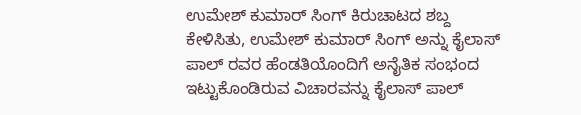ಉಮೇಶ್ ಕುಮಾರ್ ಸಿಂಗ್ ಕಿರುಚಾಟದ ಶಬ್ದ ಕೇಳಿಸಿತು, ಉಮೇಶ್ ಕುಮಾರ್ ಸಿಂಗ್ ಅನ್ನು ಕೈಲಾಸ್ ಪಾಲ್ ರವರ ಹೆಂಡತಿಯೊಂದಿಗೆ ಅನೈತಿಕ ಸಂಭಂದ ಇಟ್ಟುಕೊಂಡಿರುವ ವಿಚಾರವನ್ನು ಕೈಲಾಸ್ ಪಾಲ್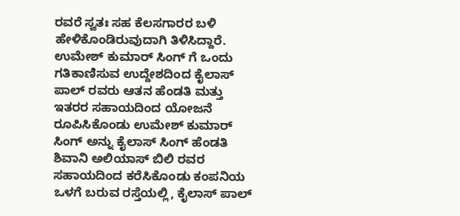ರವರೆ ಸ್ವತಃ ಸಹ ಕೆಲಸಗಾರರ ಬಳಿ ಹೇಳಿಕೊಂಡಿರುವುದಾಗಿ ತಿಳಿಸಿದ್ದಾರೆ. ಉಮೇಶ್ ಕುಮಾರ್ ಸಿಂಗ್ ಗೆ ಒಂದು ಗತಿಕಾಣಿಸುವ ಉದ್ದೇಶದಿಂದ ಕೈಲಾಸ್ ಪಾಲ್ ರವರು ಆತನ ಹೆಂಡತಿ ಮತ್ತು ಇತರರ ಸಹಾಯದಿಂದ ಯೋಜನೆ ರೂಪಿಸಿಕೊಂಡು ಉಮೇಶ್ ಕುಮಾರ್ ಸಿಂಗ್ ಅನ್ನು ಕೈಲಾಸ್ ಸಿಂಗ್ ಹೆಂಡತಿ ಶಿವಾನಿ ಅಲಿಯಾಸ್ ಬಿಲಿ ರವರ ಸಹಾಯದಿಂದ ಕರೆಸಿಕೊಂಡು ಕಂಪನಿಯ ಒಳಗೆ ಬರುವ ರಸ್ತೆಯಲ್ಲಿ, ಕೈಲಾಸ್ ಪಾಲ್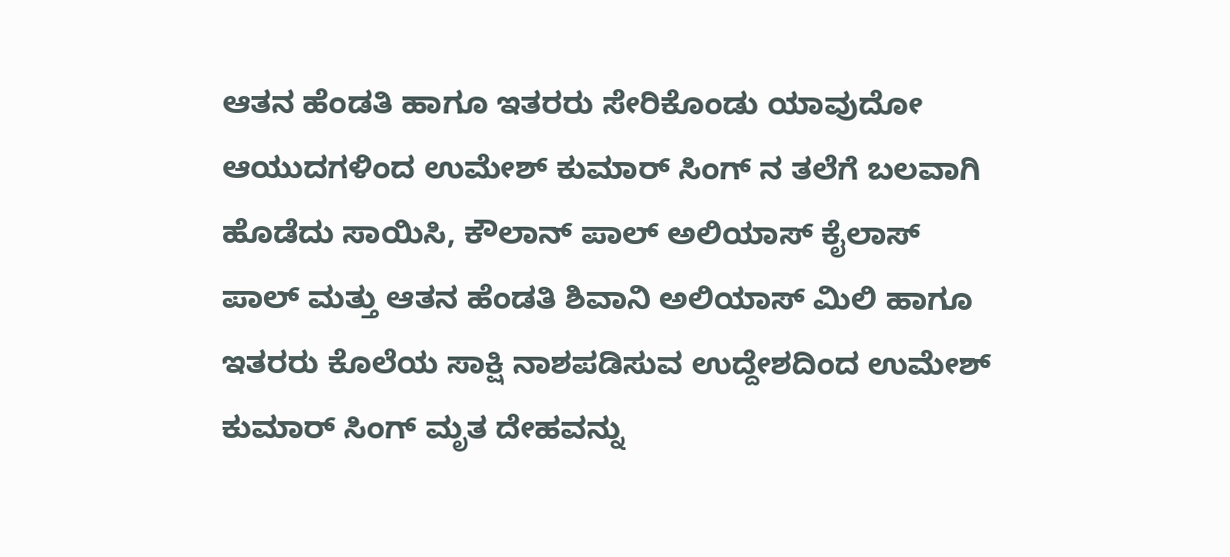ಆತನ ಹೆಂಡತಿ ಹಾಗೂ ಇತರರು ಸೇರಿಕೊಂಡು ಯಾವುದೋ ಆಯುದಗಳಿಂದ ಉಮೇಶ್ ಕುಮಾರ್ ಸಿಂಗ್ ನ ತಲೆಗೆ ಬಲವಾಗಿ ಹೊಡೆದು ಸಾಯಿಸಿ, ಕೌಲಾನ್ ಪಾಲ್ ಅಲಿಯಾಸ್ ಕೈಲಾಸ್ ಪಾಲ್ ಮತ್ತು ಆತನ ಹೆಂಡತಿ ಶಿವಾನಿ ಅಲಿಯಾಸ್ ಮಿಲಿ ಹಾಗೂ ಇತರರು ಕೊಲೆಯ ಸಾಕ್ಷಿ ನಾಶಪಡಿಸುವ ಉದ್ದೇಶದಿಂದ ಉಮೇಶ್ ಕುಮಾರ್ ಸಿಂಗ್ ಮೃತ ದೇಹವನ್ನು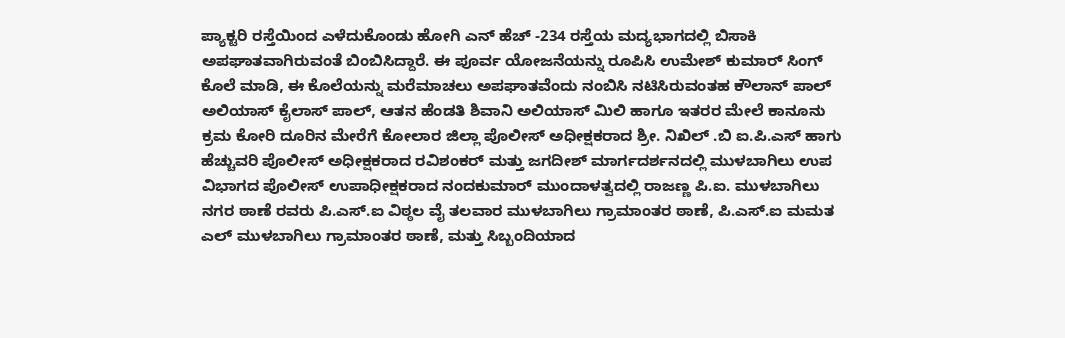ಪ್ಯಾಕ್ಟರಿ ರಸ್ತೆಯಿಂದ ಎಳೆದುಕೊಂಡು ಹೋಗಿ ಎನ್ ಹೆಚ್ -234 ರಸ್ತೆಯ ಮದ್ಯಭಾಗದಲ್ಲಿ ಬಿಸಾಕಿ ಅಪಘಾತವಾಗಿರುವಂತೆ ಬಿಂಬಿಸಿದ್ದಾರೆ. ಈ ಪೂರ್ವ ಯೋಜನೆಯನ್ನು ರೂಪಿಸಿ ಉಮೇಶ್ ಕುಮಾರ್ ಸಿಂಗ್ ಕೊಲೆ ಮಾಡಿ, ಈ ಕೊಲೆಯನ್ನು ಮರೆಮಾಚಲು ಅಪಘಾತವೆಂದು ನಂಬಿಸಿ ನಟಿಸಿರುವಂತಹ ಕೌಲಾನ್ ಪಾಲ್ ಅಲಿಯಾಸ್ ಕೈಲಾಸ್ ಪಾಲ್, ಆತನ ಹೆಂಡತಿ ಶಿವಾನಿ ಅಲಿಯಾಸ್ ಮಿಲಿ ಹಾಗೂ ಇತರರ ಮೇಲೆ ಕಾನೂನು ಕ್ರಮ ಕೋರಿ ದೂರಿನ ಮೇರೆಗೆ ಕೋಲಾರ ಜಿಲ್ಲಾ ಪೊಲೀಸ್ ಅಧೀಕ್ಷಕರಾದ ಶ್ರೀ. ನಿಖಿಲ್ .ಬಿ ಐ.ಪಿ.ಎಸ್ ಹಾಗು ಹೆಚ್ಚುವರಿ ಪೊಲೀಸ್ ಅಧೀಕ್ಷಕರಾದ ರವಿಶಂಕರ್ ಮತ್ತು ಜಗದೀಶ್ ಮಾರ್ಗದರ್ಶನದಲ್ಲಿ ಮುಳಬಾಗಿಲು ಉಪ ವಿಭಾಗದ ಪೊಲೀಸ್ ಉಪಾಧೀಕ್ಷಕರಾದ ನಂದಕುಮಾರ್ ಮುಂದಾಳತ್ವದಲ್ಲಿ ರಾಜಣ್ಣ ಪಿ.ಐ. ಮುಳಬಾಗಿಲು ನಗರ ಠಾಣೆ ರವರು ಪಿ.ಎಸ್.ಐ ವಿಠ್ಠಲ ವೈ ತಲವಾರ ಮುಳಬಾಗಿಲು ಗ್ರಾಮಾಂತರ ಠಾಣೆ, ಪಿ.ಎಸ್.ಐ ಮಮತ ಎಲ್ ಮುಳಬಾಗಿಲು ಗ್ರಾಮಾಂತರ ಠಾಣೆ, ಮತ್ತು ಸಿಬ್ಬಂದಿಯಾದ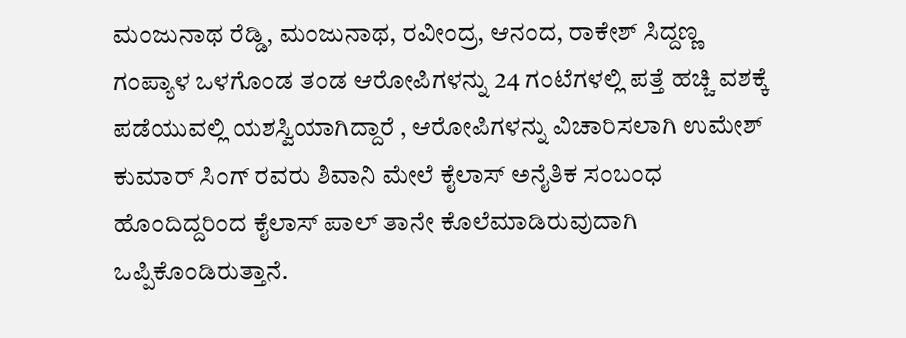ಮಂಜುನಾಥ ರೆಡ್ಡಿ, ಮಂಜುನಾಥ, ರವೀಂದ್ರ, ಆನಂದ, ರಾಕೇಶ್ ಸಿದ್ದಣ್ಣ ಗಂಪ್ಯಾಳ ಒಳಗೊಂಡ ತಂಡ ಆರೋಪಿಗಳನ್ನು 24 ಗಂಟೆಗಳಲ್ಲಿ ಪತ್ತೆ ಹಚ್ಚಿ ವಶಕ್ಕೆ ಪಡೆಯುವಲ್ಲಿ ಯಶಸ್ವಿಯಾಗಿದ್ದಾರೆ , ಆರೋಪಿಗಳನ್ನು ವಿಚಾರಿಸಲಾಗಿ ಉಮೇಶ್ ಕುಮಾರ್ ಸಿಂಗ್ ರವರು ಶಿವಾನಿ ಮೇಲೆ ಕೈಲಾಸ್ ಅನೈತಿಕ ಸಂಬಂಧ ಹೊಂದಿದ್ದರಿಂದ ಕೈಲಾಸ್ ಪಾಲ್ ತಾನೇ ಕೊಲೆಮಾಡಿರುವುದಾಗಿ ಒಪ್ಪಿಕೊಂಡಿರುತ್ತಾನೆ.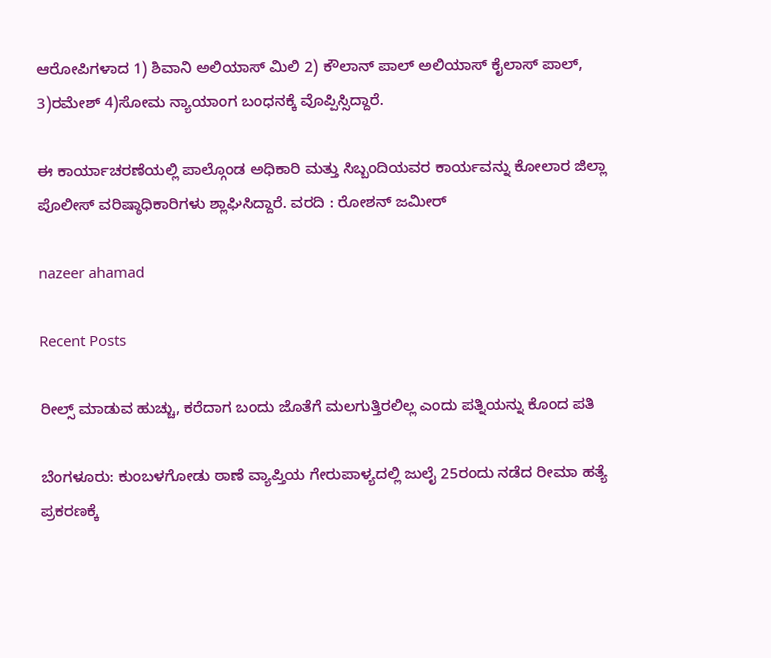ಆರೋಪಿಗಳಾದ 1) ಶಿವಾನಿ ಅಲಿಯಾಸ್ ಮಿಲಿ 2) ಕೌಲಾನ್ ಪಾಲ್ ಅಲಿಯಾಸ್ ಕೈಲಾಸ್ ಪಾಲ್, 3)ರಮೇಶ್ 4)ಸೋಮ ನ್ಯಾಯಾಂಗ ಬಂಧನಕ್ಕೆ ವೊಪ್ಪಿಸ್ಸಿದ್ದಾರೆ.

ಈ ಕಾರ್ಯಾಚರಣೆಯಲ್ಲಿ ಪಾಲ್ಗೊಂಡ ಅಧಿಕಾರಿ ಮತ್ತು ಸಿಬ್ಬಂದಿಯವರ ಕಾರ್ಯವನ್ನು ಕೋಲಾರ ಜಿಲ್ಲಾ ಪೊಲೀಸ್ ವರಿಷ್ಠಾಧಿಕಾರಿಗಳು ಶ್ಲಾಘಿಸಿದ್ದಾರೆ. ವರದಿ : ರೋಶನ್ ಜಮೀರ್

nazeer ahamad

Recent Posts

ರೀಲ್ಸ್ ಮಾಡುವ ಹುಚ್ಚು, ಕರೆದಾಗ ಬಂದು ಜೊತೆಗೆ ಮಲಗುತ್ತಿರಲಿಲ್ಲ ಎಂದು ಪತ್ನಿಯನ್ನು ಕೊಂದ ಪತಿ

ಬೆಂಗಳೂರು: ಕುಂಬಳಗೋಡು ಠಾಣೆ ವ್ಯಾಪ್ತಿಯ ಗೇರುಪಾಳ್ಯದಲ್ಲಿ ಜುಲೈ 25ರಂದು ನಡೆದ ರೀಮಾ ಹತ್ಯೆ ಪ್ರಕರಣಕ್ಕೆ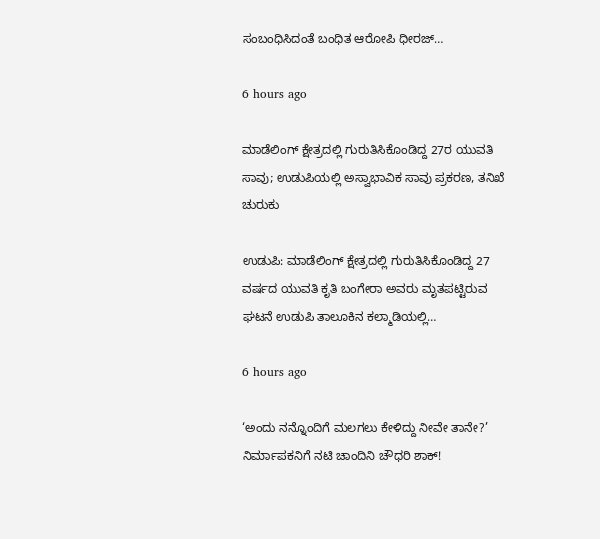ಸಂಬಂಧಿಸಿದಂತೆ ಬಂಧಿತ ಆರೋಪಿ ಧೀರಜ್…

6 hours ago

ಮಾಡೆಲಿಂಗ್ ಕ್ಷೇತ್ರದಲ್ಲಿ ಗುರುತಿಸಿಕೊಂಡಿದ್ದ 27ರ ಯುವತಿ ಸಾವು; ಉಡುಪಿಯಲ್ಲಿ ಅಸ್ವಾಭಾವಿಕ ಸಾವು ಪ್ರಕರಣ, ತನಿಖೆ ಚುರುಕು

ಉಡುಪಿ: ಮಾಡೆಲಿಂಗ್ ಕ್ಷೇತ್ರದಲ್ಲಿ ಗುರುತಿಸಿಕೊಂಡಿದ್ದ 27 ವರ್ಷದ ಯುವತಿ ಕೃತಿ ಬಂಗೇರಾ ಅವರು ಮೃತಪಟ್ಟಿರುವ ಘಟನೆ ಉಡುಪಿ ತಾಲೂಕಿನ ಕಲ್ಮಾಡಿಯಲ್ಲಿ…

6 hours ago

‘ಅಂದು ನನ್ನೊಂದಿಗೆ ಮಲಗಲು ಕೇಳಿದ್ದು ನೀವೇ ತಾನೇ?’ ನಿರ್ಮಾಪಕನಿಗೆ ನಟಿ ಚಾಂದಿನಿ ಚೌಧರಿ ಶಾಕ್!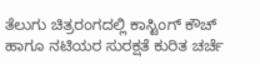ತೆಲುಗು ಚಿತ್ರರಂಗದಲ್ಲಿ ಕಾಸ್ಟಿಂಗ್ ಕೌಚ್ ಹಾಗೂ ನಟಿಯರ ಸುರಕ್ಷತೆ ಕುರಿತ ಚರ್ಚೆ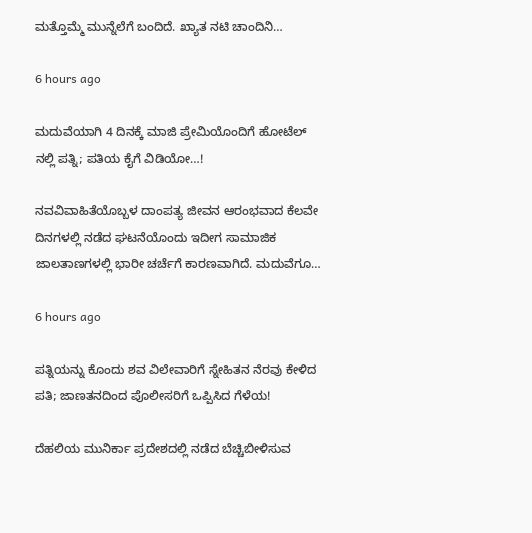ಮತ್ತೊಮ್ಮೆ ಮುನ್ನೆಲೆಗೆ ಬಂದಿದೆ. ಖ್ಯಾತ ನಟಿ ಚಾಂದಿನಿ…

6 hours ago

ಮದುವೆಯಾಗಿ 4 ದಿನಕ್ಕೆ ಮಾಜಿ ಪ್ರೇಮಿಯೊಂದಿಗೆ ಹೋಟೆಲ್ ನಲ್ಲಿ ಪತ್ನಿ; ಪತಿಯ ಕೈಗೆ ವಿಡಿಯೋ…!

ನವವಿವಾಹಿತೆಯೊಬ್ಬಳ ದಾಂಪತ್ಯ ಜೀವನ ಆರಂಭವಾದ ಕೆಲವೇ ದಿನಗಳಲ್ಲಿ ನಡೆದ ಘಟನೆಯೊಂದು ಇದೀಗ ಸಾಮಾಜಿಕ ಜಾಲತಾಣಗಳಲ್ಲಿ ಭಾರೀ ಚರ್ಚೆಗೆ ಕಾರಣವಾಗಿದೆ. ಮದುವೆಗೂ…

6 hours ago

ಪತ್ನಿಯನ್ನು ಕೊಂದು ಶವ ವಿಲೇವಾರಿಗೆ ಸ್ನೇಹಿತನ ನೆರವು ಕೇಳಿದ ಪತಿ; ಜಾಣತನದಿಂದ ಪೊಲೀಸರಿಗೆ ಒಪ್ಪಿಸಿದ ಗೆಳೆಯ!

ದೆಹಲಿಯ ಮುನಿರ್ಕಾ ಪ್ರದೇಶದಲ್ಲಿ ನಡೆದ ಬೆಚ್ಚಿಬೀಳಿಸುವ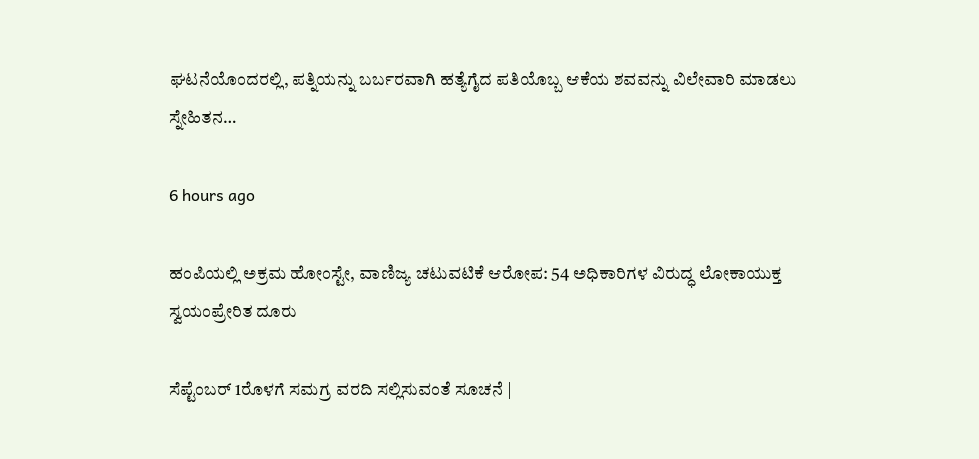ಘಟನೆಯೊಂದರಲ್ಲಿ, ಪತ್ನಿಯನ್ನು ಬರ್ಬರವಾಗಿ ಹತ್ಯೆಗೈದ ಪತಿಯೊಬ್ಬ ಆಕೆಯ ಶವವನ್ನು ವಿಲೇವಾರಿ ಮಾಡಲು ಸ್ನೇಹಿತನ…

6 hours ago

ಹಂಪಿಯಲ್ಲಿ ಅಕ್ರಮ ಹೋಂಸ್ಟೇ, ವಾಣಿಜ್ಯ ಚಟುವಟಿಕೆ ಆರೋಪ: 54 ಅಧಿಕಾರಿಗಳ ವಿರುದ್ಧ ಲೋಕಾಯುಕ್ತ ಸ್ವಯಂಪ್ರೇರಿತ ದೂರು

ಸೆಪ್ಟೆಂಬರ್ 1ರೊಳಗೆ ಸಮಗ್ರ ವರದಿ ಸಲ್ಲಿಸುವಂತೆ ಸೂಚನೆ |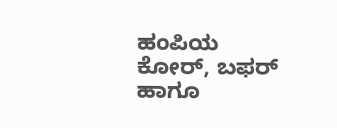ಹಂಪಿಯ ಕೋರ್, ಬಫರ್ ಹಾಗೂ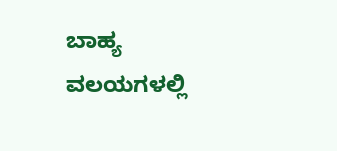ಬಾಹ್ಯ ವಲಯಗಳಲ್ಲಿ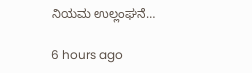ನಿಯಮ ಉಲ್ಲಂಘನೆ…

6 hours ago